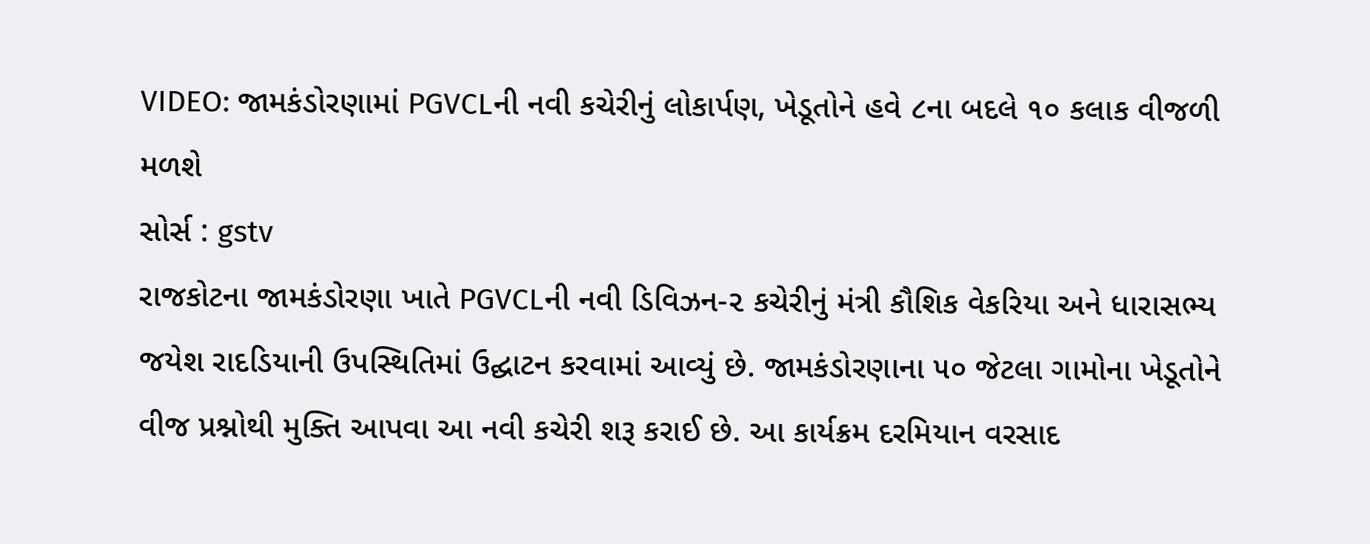VIDEO: જામકંડોરણામાં PGVCLની નવી કચેરીનું લોકાર્પણ, ખેડૂતોને હવે ૮ના બદલે ૧૦ કલાક વીજળી મળશે
સોર્સ : gstv
રાજકોટના જામકંડોરણા ખાતે PGVCLની નવી ડિવિઝન-૨ કચેરીનું મંત્રી કૌશિક વેકરિયા અને ધારાસભ્ય જયેશ રાદડિયાની ઉપસ્થિતિમાં ઉદ્ઘાટન કરવામાં આવ્યું છે. જામકંડોરણાના ૫૦ જેટલા ગામોના ખેડૂતોને વીજ પ્રશ્નોથી મુક્તિ આપવા આ નવી કચેરી શરૂ કરાઈ છે. આ કાર્યક્રમ દરમિયાન વરસાદ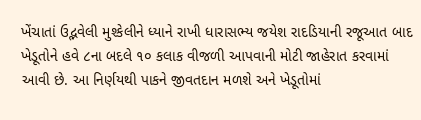ખેંચાતાં ઉદ્ભવેલી મુશ્કેલીને ધ્યાને રાખી ધારાસભ્ય જયેશ રાદડિયાની રજૂઆત બાદ ખેડૂતોને હવે ૮ના બદલે ૧૦ કલાક વીજળી આપવાની મોટી જાહેરાત કરવામાં આવી છે. આ નિર્ણયથી પાકને જીવતદાન મળશે અને ખેડૂતોમાં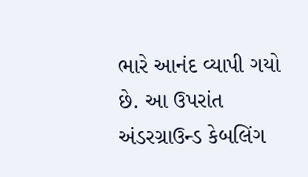ભારે આનંદ વ્યાપી ગયો છે. આ ઉપરાંત અંડરગ્રાઉન્ડ કેબલિંગ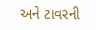અને ટાવરની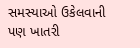સમસ્યાઓ ઉકેલવાની પણ ખાતરી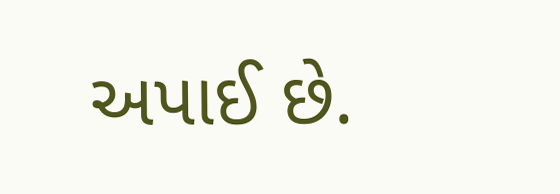અપાઈ છે.